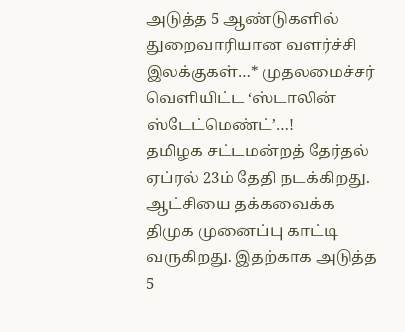அடுத்த 5 ஆண்டுகளில் துறைவாரியான வளர்ச்சி இலக்குகள்…* முதலமைச்சர் வெளியிட்ட ‘ஸ்டாலின் ஸ்டேட்மெண்ட்’…!
தமிழக சட்டமன்றத் தேர்தல் ஏப்ரல் 23ம் தேதி நடக்கிறது. ஆட்சியை தக்கவைக்க திமுக முனைப்பு காட்டி வருகிறது. இதற்காக அடுத்த 5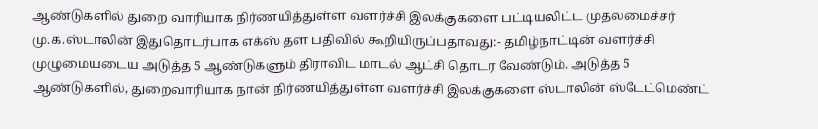ஆண்டுகளில் துறை வாரியாக நிர்ணயித்துள்ள வளர்ச்சி இலக்குகளை பட்டியலிட்ட முதலமைச்சர் மு.க.ஸ்டாலின் இதுதொடர்பாக எக்ஸ் தள பதிவில் கூறியிருப்பதாவது:- தமிழ்நாட்டின் வளர்ச்சி முழுமையடைய அடுத்த 5 ஆண்டுகளும் திராவிட மாடல் ஆட்சி தொடர வேண்டும். அடுத்த 5 ஆண்டுகளில், துறைவாரியாக நான் நிர்ணயித்துள்ள வளர்ச்சி இலக்குகளை ஸ்டாலின் ஸ்டேட்மெண்ட்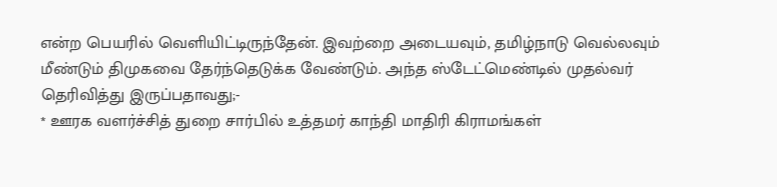என்ற பெயரில் வெளியிட்டிருந்தேன். இவற்றை அடையவும், தமிழ்நாடு வெல்லவும் மீண்டும் திமுகவை தேர்ந்தெடுக்க வேண்டும். அந்த ஸ்டேட்மெண்டில் முதல்வர் தெரிவித்து இருப்பதாவது;-
* ஊரக வளர்ச்சித் துறை சார்பில் உத்தமர் காந்தி மாதிரி கிராமங்கள்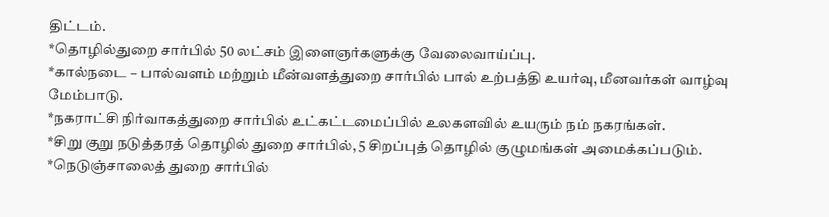திட்டம்.
*தொழில்துறை சார்பில் 50 லட்சம் இளைஞர்களுக்கு வேலைவாய்ப்பு.
*கால்நடை – பால்வளம் மற்றும் மீன்வளத்துறை சார்பில் பால் உற்பத்தி உயர்வு, மீனவர்கள் வாழ்வு மேம்பாடு.
*நகராட்சி நிர்வாகத்துறை சார்பில் உட்கட்டமைப்பில் உலகளவில் உயரும் நம் நகரங்கள்.
*சிறு குறு நடுத்தரத் தொழில் துறை சார்பில், 5 சிறப்புத் தொழில் குழுமங்கள் அமைக்கப்படும்.
*நெடுஞ்சாலைத் துறை சார்பில்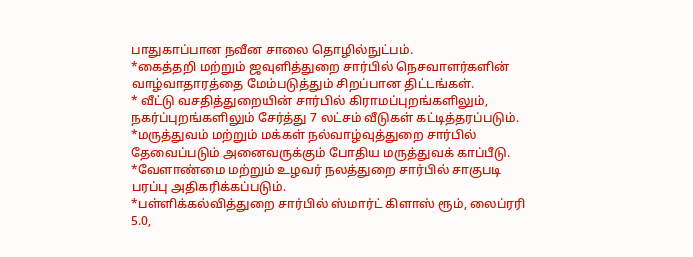பாதுகாப்பான நவீன சாலை தொழில்நுட்பம்.
*கைத்தறி மற்றும் ஜவுளித்துறை சார்பில் நெசவாளர்களின் வாழ்வாதாரத்தை மேம்படுத்தும் சிறப்பான திட்டங்கள்.
* வீட்டு வசதித்துறையின் சார்பில் கிராமப்புறங்களிலும், நகர்ப்புறங்களிலும் சேர்த்து 7 லட்சம் வீடுகள் கட்டித்தரப்படும்.
*மருத்துவம் மற்றும் மக்கள் நல்வாழ்வுத்துறை சார்பில் தேவைப்படும் அனைவருக்கும் போதிய மருத்துவக் காப்பீடு.
*வேளாண்மை மற்றும் உழவர் நலத்துறை சார்பில் சாகுபடி பரப்பு அதிகரிக்கப்படும்.
*பள்ளிக்கல்வித்துறை சார்பில் ஸ்மார்ட் கிளாஸ் ரூம், லைப்ரரி 5.0,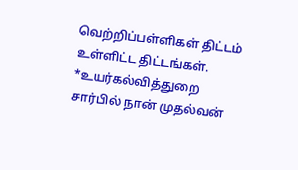வெற்றிப்பள்ளிகள் திட்டம் உள்ளிட்ட திட்டங்கள்.
*உயர்கல்வித்துறை சார்பில் நான் முதல்வன்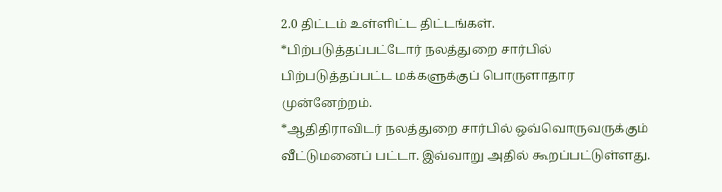2.0 திட்டம் உள்ளிட்ட திட்டங்கள்.
*பிற்படுத்தப்பட்டோர் நலத்துறை சார்பில் பிற்படுத்தப்பட்ட மக்களுக்குப் பொருளாதார முன்னேற்றம்.
*ஆதிதிராவிடர் நலத்துறை சார்பில் ஒவ்வொருவருக்கும் வீட்டுமனைப் பட்டா. இவ்வாறு அதில் கூறப்பட்டுள்ளது.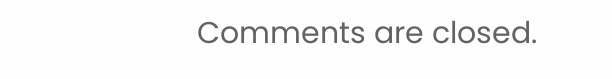Comments are closed.